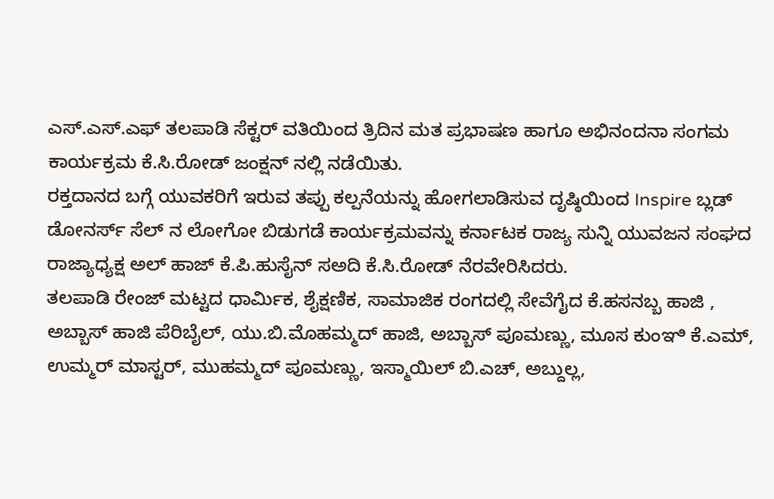ಎಸ್.ಎಸ್.ಎಫ್ ತಲಪಾಡಿ ಸೆಕ್ಟರ್ ವತಿಯಿಂದ ತ್ರಿದಿನ ಮತ ಪ್ರಭಾಷಣ ಹಾಗೂ ಅಭಿನಂದನಾ ಸಂಗಮ ಕಾರ್ಯಕ್ರಮ ಕೆ.ಸಿ.ರೋಡ್ ಜಂಕ್ಷನ್ ನಲ್ಲಿ ನಡೆಯಿತು.
ರಕ್ತದಾನದ ಬಗ್ಗೆ ಯುವಕರಿಗೆ ಇರುವ ತಪ್ಪು ಕಲ್ಪನೆಯನ್ನು ಹೋಗಲಾಡಿಸುವ ದೃಷ್ಠಿಯಿಂದ Inspire ಬ್ಲಡ್ ಡೋನರ್ಸ್ ಸೆಲ್ ನ ಲೋಗೋ ಬಿಡುಗಡೆ ಕಾರ್ಯಕ್ರಮವನ್ನು ಕರ್ನಾಟಕ ರಾಜ್ಯ ಸುನ್ನಿ ಯುವಜನ ಸಂಘದ ರಾಜ್ಯಾಧ್ಯಕ್ಷ ಅಲ್ ಹಾಜ್ ಕೆ.ಪಿ.ಹುಸೈನ್ ಸಅದಿ ಕೆ.ಸಿ.ರೋಡ್ ನೆರವೇರಿಸಿದರು.
ತಲಪಾಡಿ ರೇಂಜ್ ಮಟ್ಟದ ಧಾರ್ಮಿಕ, ಶೈಕ್ಷಣಿಕ, ಸಾಮಾಜಿಕ ರಂಗದಲ್ಲಿ ಸೇವೆಗೈದ ಕೆ.ಹಸನಬ್ಬ ಹಾಜಿ , ಅಬ್ಬಾಸ್ ಹಾಜಿ ಪೆರಿಬೈಲ್, ಯು.ಬಿ.ಮೊಹಮ್ಮದ್ ಹಾಜಿ, ಅಬ್ಬಾಸ್ ಪೂಮಣ್ಣು, ಮೂಸ ಕುಂಞಿ ಕೆ.ಎಮ್, ಉಮ್ಮರ್ ಮಾಸ್ಟರ್, ಮುಹಮ್ಮದ್ ಪೂಮಣ್ಣು, ಇಸ್ಮಾಯಿಲ್ ಬಿ.ಎಚ್, ಅಬ್ದುಲ್ಲ,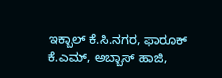ಇಕ್ಬಾಲ್ ಕೆ.ಸಿ.ನಗರ, ಫಾರೂಕ್ ಕೆ.ಎಮ್, ಅಬ್ಬಾಸ್ ಹಾಜಿ,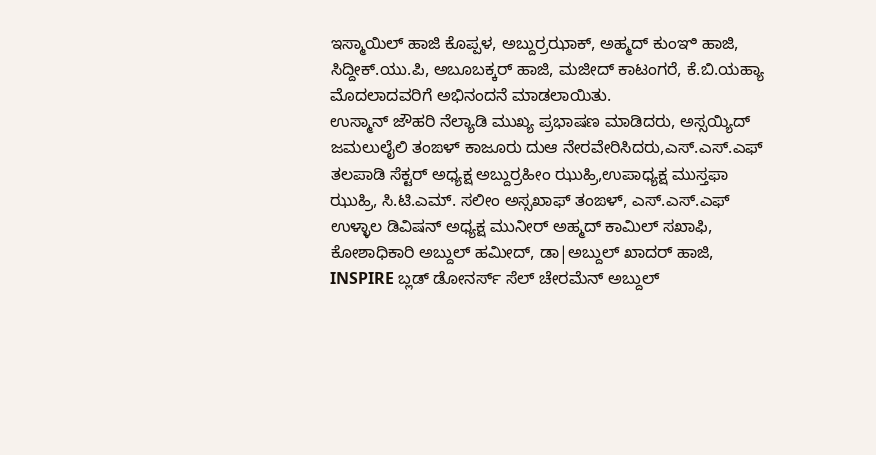ಇಸ್ಮಾಯಿಲ್ ಹಾಜಿ ಕೊಪ್ಪಳ, ಅಬ್ದುರ್ರಝಾಕ್, ಅಹ್ಮದ್ ಕುಂಞಿ ಹಾಜಿ, ಸಿದ್ದೀಕ್.ಯು.ಪಿ, ಅಬೂಬಕ್ಕರ್ ಹಾಜಿ, ಮಜೀದ್ ಕಾಟಂಗರೆ, ಕೆ.ಬಿ.ಯಹ್ಯಾ ಮೊದಲಾದವರಿಗೆ ಅಭಿನಂದನೆ ಮಾಡಲಾಯಿತು.
ಉಸ್ಮಾನ್ ಜೌಹರಿ ನೆಲ್ಯಾಡಿ ಮುಖ್ಯ ಪ್ರಭಾಷಣ ಮಾಡಿದರು, ಅಸ್ಸಯ್ಯಿದ್ ಜಮಲುಲೈಲಿ ತಂಙಳ್ ಕಾಜೂರು ದುಆ ನೇರವೇರಿಸಿದರು,ಎಸ್.ಎಸ್.ಎಫ್ ತಲಪಾಡಿ ಸೆಕ್ಟರ್ ಅಧ್ಯಕ್ಷ ಅಬ್ದುರ್ರಹೀಂ ಝುಹ್ರಿ,ಉಪಾಧ್ಯಕ್ಷ ಮುಸ್ತಫಾ ಝುಹ್ರಿ, ಸಿ.ಟಿ.ಎಮ್. ಸಲೀಂ ಅಸ್ಸಖಾಫ್ ತಂಙಳ್, ಎಸ್.ಎಸ್.ಎಫ್ ಉಳ್ಳಾಲ ಡಿವಿಷನ್ ಅಧ್ಯಕ್ಷ ಮುನೀರ್ ಅಹ್ಮದ್ ಕಾಮಿಲ್ ಸಖಾಫಿ, ಕೋಶಾಧಿಕಾರಿ ಅಬ್ದುಲ್ ಹಮೀದ್, ಡಾ|ಅಬ್ದುಲ್ ಖಾದರ್ ಹಾಜಿ, INSPIRE ಬ್ಲಡ್ ಡೋನರ್ಸ್ ಸೆಲ್ ಚೇರಮೆನ್ ಅಬ್ದುಲ್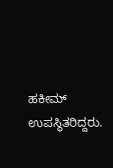ಹಕೀಮ್ ಉಪಸ್ಥಿತರಿದ್ದರು.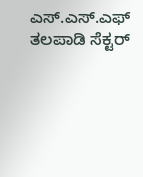ಎಸ್.ಎಸ್.ಎಫ್ ತಲಪಾಡಿ ಸೆಕ್ಟರ್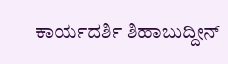ಕಾರ್ಯದರ್ಶಿ ಶಿಹಾಬುದ್ದೀನ್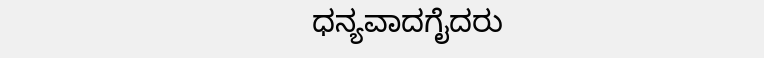ಧನ್ಯವಾದಗೈದರು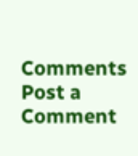Comments
Post a Comment